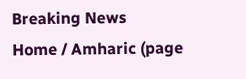Breaking News
Home / Amharic (page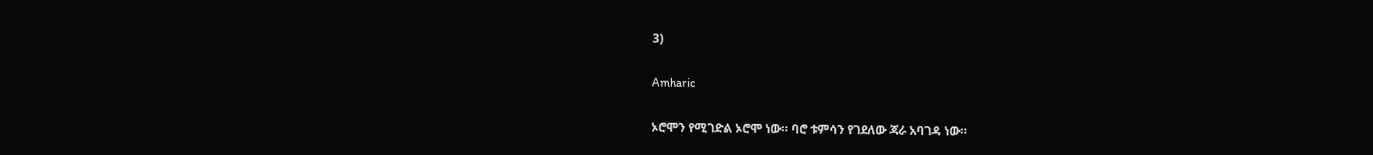3)

Amharic

ኦሮሞን የሚገድል ኦሮሞ ነው። ባሮ ቱምሳን የገደለው ጃራ አባገዳ ነው።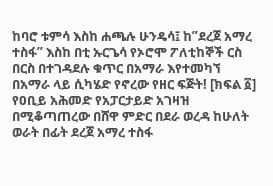ከባሮ ቱምሳ እስከ ሐጫሉ ሁንዴሳ፤ ከ”ደረጀ አማረ ተስፋ” እስከ በቲ ኡርጌሳ የኦሮሞ ፖለቲከኞች ርስ በርስ በተገዳደሉ ቁጥር በአማራ እየተመካኘ በአማራ ላይ ሲካሄድ የኖረው የዘር ፍጅት! [ክፍል ፩] የዐቢይ አሕመድ የአፓርታይድ አገዛዝ በሚቆጣጠረው በሸዋ ምድር በደራ ወረዳ ከሁለት ወራት በፊት ደረጀ አማረ ተስፋ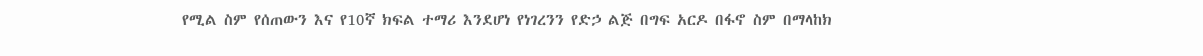የሚል ስም የሰጠውን እና የ10ኛ ክፍል ተማሪ እንደሆነ የነገረንን የድኃ ልጅ በግፍ አርዶ በፋኖ ስም በማላከክ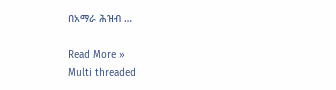በአማራ ሕዝብ …

Read More »
Multi threaded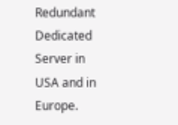Redundant Dedicated Server in USA and in Europe.